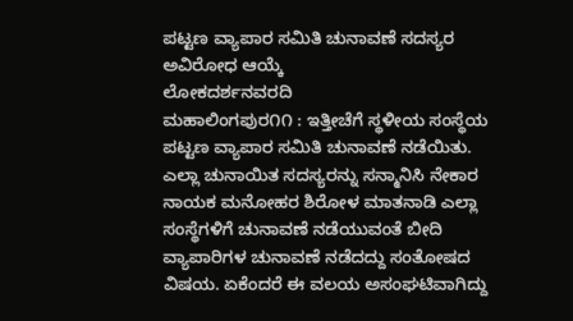ಪಟ್ಟಣ ವ್ಯಾಪಾರ ಸಮಿತಿ ಚುನಾವಣೆ ಸದಸ್ಯರ ಅವಿರೋಧ ಆಯ್ಕೆ
ಲೋಕದರ್ಶನವರದಿ
ಮಹಾಲಿಂಗಪುರ೧೧ : ಇತ್ತೀಚೆಗೆ ಸ್ಥಳೀಯ ಸಂಸ್ಥೆಯ ಪಟ್ಟಣ ವ್ಯಾಪಾರ ಸಮಿತಿ ಚುನಾವಣೆ ನಡೆಯಿತು.
ಎಲ್ಲಾ ಚುನಾಯಿತ ಸದಸ್ಯರನ್ನು ಸನ್ಮಾನಿಸಿ ನೇಕಾರ ನಾಯಕ ಮನೋಹರ ಶಿರೋಳ ಮಾತನಾಡಿ ಎಲ್ಲಾ ಸಂಸ್ಥೆಗಳಿಗೆ ಚುನಾವಣೆ ನಡೆಯುವಂತೆ ಬೀದಿ ವ್ಯಾಪಾರಿಗಳ ಚುನಾವಣೆ ನಡೆದದ್ದು ಸಂತೋಷದ ವಿಷಯ. ಏಕೆಂದರೆ ಈ ವಲಯ ಅಸಂಘಟಿವಾಗಿದ್ದು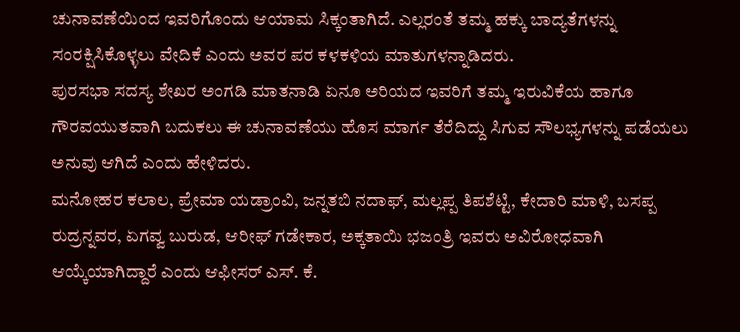ಚುನಾವಣೆಯಿಂದ ಇವರಿಗೊಂದು ಆಯಾಮ ಸಿಕ್ಕಂತಾಗಿದೆ. ಎಲ್ಲರಂತೆ ತಮ್ಮ ಹಕ್ಕು ಬಾದ್ಯತೆಗಳನ್ನು ಸಂರಕ್ಷಿಸಿಕೊಳ್ಳಲು ವೇದಿಕೆ ಎಂದು ಅವರ ಪರ ಕಳಕಳಿಯ ಮಾತುಗಳನ್ನಾಡಿದರು.
ಪುರಸಭಾ ಸದಸ್ಯ ಶೇಖರ ಅಂಗಡಿ ಮಾತನಾಡಿ ಏನೂ ಅರಿಯದ ಇವರಿಗೆ ತಮ್ಮ ಇರುವಿಕೆಯ ಹಾಗೂ ಗೌರವಯುತವಾಗಿ ಬದುಕಲು ಈ ಚುನಾವಣೆಯು ಹೊಸ ಮಾರ್ಗ ತೆರೆದಿದ್ದು ಸಿಗುವ ಸೌಲಭ್ಯಗಳನ್ನು ಪಡೆಯಲು ಅನುವು ಆಗಿದೆ ಎಂದು ಹೇಳಿದರು.
ಮನೋಹರ ಕಲಾಲ, ಪ್ರೇಮಾ ಯಡ್ರಾಂವಿ, ಜನ್ನತಬಿ ನದಾಫ್, ಮಲ್ಲಪ್ಪ ತಿಪಶೆಟ್ಟಿ, ಕೇದಾರಿ ಮಾಳಿ, ಬಸಪ್ಪ ರುದ್ರನ್ನವರ, ಏಗವ್ವ ಬುರುಡ, ಆರೀಫ್ ಗಡೇಕಾರ, ಅಕ್ಕತಾಯಿ ಭಜಂತ್ರಿ ಇವರು ಅವಿರೋಧವಾಗಿ ಆಯ್ಕೆಯಾಗಿದ್ದಾರೆ ಎಂದು ಆಫೀಸರ್ ಎಸ್. ಕೆ.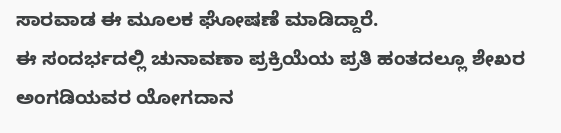ಸಾರವಾಡ ಈ ಮೂಲಕ ಘೋಷಣೆ ಮಾಡಿದ್ದಾರೆ.
ಈ ಸಂದರ್ಭದಲ್ಲಿ ಚುನಾವಣಾ ಪ್ರಕ್ರಿಯೆಯ ಪ್ರತಿ ಹಂತದಲ್ಲೂ ಶೇಖರ ಅಂಗಡಿಯವರ ಯೋಗದಾನ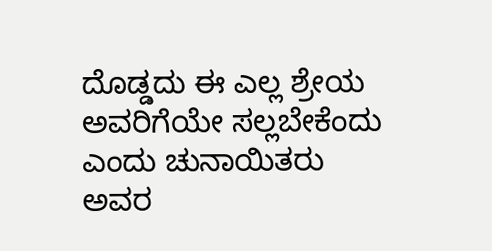ದೊಡ್ಡದು ಈ ಎಲ್ಲ ಶ್ರೇಯ ಅವರಿಗೆಯೇ ಸಲ್ಲಬೇಕೆಂದು ಎಂದು ಚುನಾಯಿತರು ಅವರ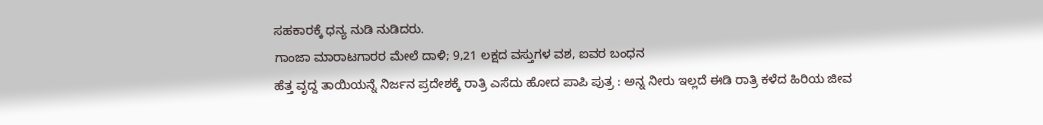ಸಹಕಾರಕ್ಕೆ ಧನ್ಯ ನುಡಿ ನುಡಿದರು.
ಗಾಂಜಾ ಮಾರಾಟಗಾರರ ಮೇಲೆ ದಾಳಿ; 9,21 ಲಕ್ಷದ ವಸ್ತುಗಳ ವಶ, ಐವರ ಬಂಧನ
ಹೆತ್ತ ವೃದ್ದ ತಾಯಿಯನ್ನೆ ನಿರ್ಜನ ಪ್ರದೇಶಕ್ಕೆ ರಾತ್ರಿ ಎಸೆದು ಹೋದ ಪಾಪಿ ಪುತ್ರ : ಅನ್ನ ನೀರು ಇಲ್ಲದೆ ಈಡಿ ರಾತ್ರಿ ಕಳೆದ ಹಿರಿಯ ಜೀವ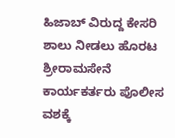ಹಿಜಾಬ್ ವಿರುದ್ದ ಕೇಸರಿ ಶಾಲು ನೀಡಲು ಹೊರಟ ಶ್ರೀರಾಮಸೇನೆ ಕಾರ್ಯಕರ್ತರು ಪೊಲೀಸ ವಶಕ್ಕೆ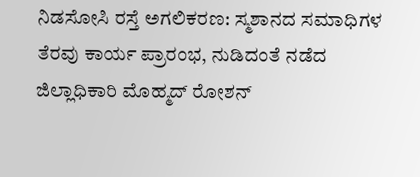ನಿಡಸೋಸಿ ರಸ್ತೆ ಅಗಲಿಕರಣ: ಸ್ಮಶಾನದ ಸಮಾಧಿಗಳ ತೆರವು ಕಾರ್ಯ ಪ್ರಾರಂಭ, ನುಡಿದಂತೆ ನಡೆದ ಜಿಲ್ಲಾಧಿಕಾರಿ ಮೊಹ್ಮದ್ ರೋಶನ್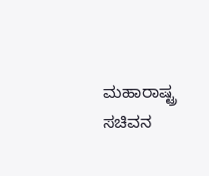ಮಹಾರಾಷ್ಟ್ರ ಸಚಿವನ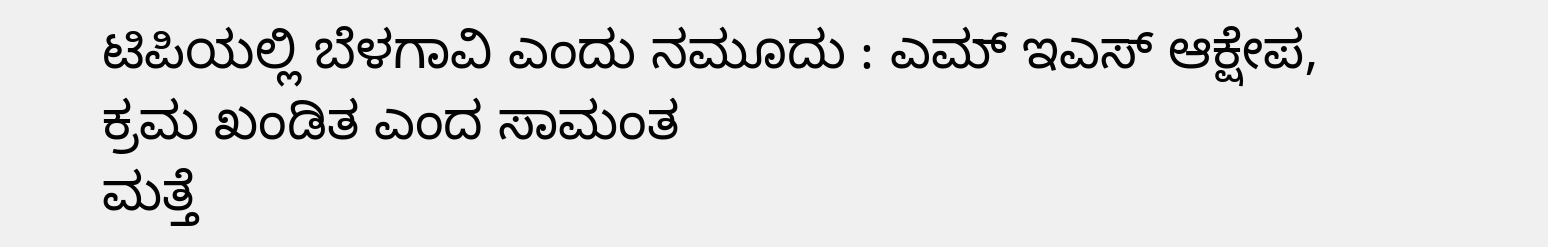ಟಿಪಿಯಲ್ಲಿ ಬೆಳಗಾವಿ ಎಂದು ನಮೂದು : ಎಮ್ ಇಎಸ್ ಆಕ್ಷೇಪ, ಕ್ರಮ ಖಂಡಿತ ಎಂದ ಸಾಮಂತ
ಮತ್ತೆ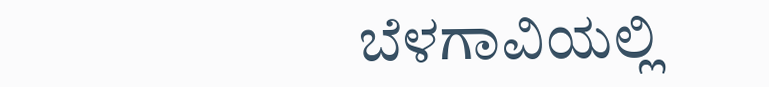ಬೆಳಗಾವಿಯಲ್ಲಿ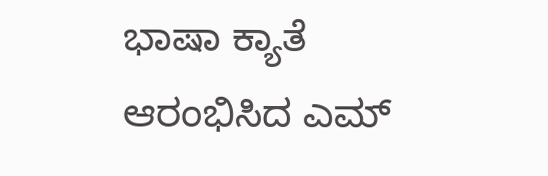ಭಾಷಾ ಕ್ಯಾತೆ ಆರಂಭಿಸಿದ ಎಮ್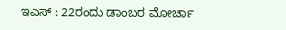ಇಎಸ್ : 22ರಂದು ಡಾಂಬರ ಮೋರ್ಚಾ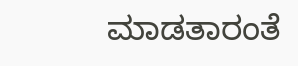ಮಾಡತಾರಂತೆ